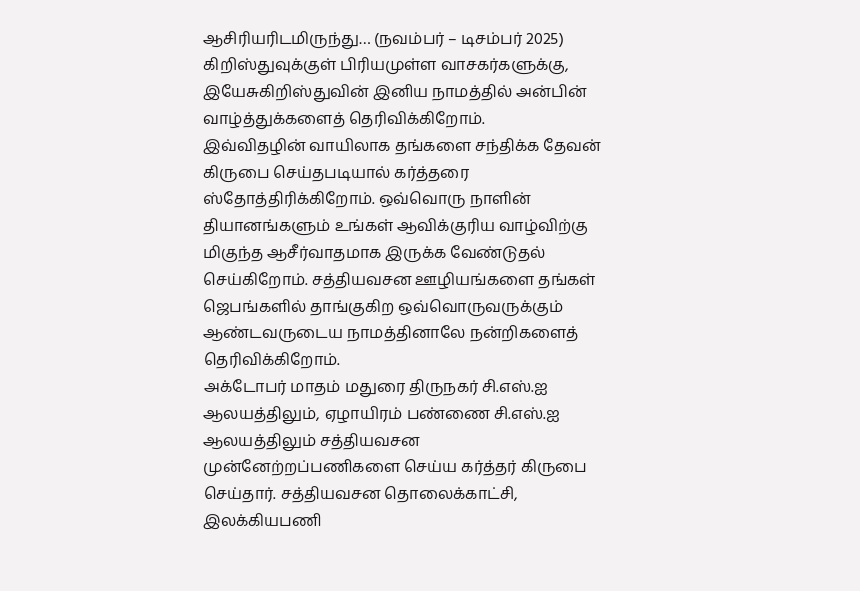ஆசிரியரிடமிருந்து… (நவம்பர் – டிசம்பர் 2025)
கிறிஸ்துவுக்குள் பிரியமுள்ள வாசகர்களுக்கு,
இயேசுகிறிஸ்துவின் இனிய நாமத்தில் அன்பின் வாழ்த்துக்களைத் தெரிவிக்கிறோம்.
இவ்விதழின் வாயிலாக தங்களை சந்திக்க தேவன் கிருபை செய்தபடியால் கர்த்தரை ஸ்தோத்திரிக்கிறோம். ஒவ்வொரு நாளின் தியானங்களும் உங்கள் ஆவிக்குரிய வாழ்விற்கு மிகுந்த ஆசீர்வாதமாக இருக்க வேண்டுதல் செய்கிறோம். சத்தியவசன ஊழியங்களை தங்கள் ஜெபங்களில் தாங்குகிற ஒவ்வொருவருக்கும் ஆண்டவருடைய நாமத்தினாலே நன்றிகளைத் தெரிவிக்கிறோம்.
அக்டோபர் மாதம் மதுரை திருநகர் சி.எஸ்.ஐ ஆலயத்திலும், ஏழாயிரம் பண்ணை சி.எஸ்.ஐ ஆலயத்திலும் சத்தியவசன முன்னேற்றப்பணிகளை செய்ய கர்த்தர் கிருபை செய்தார். சத்தியவசன தொலைக்காட்சி, இலக்கியபணி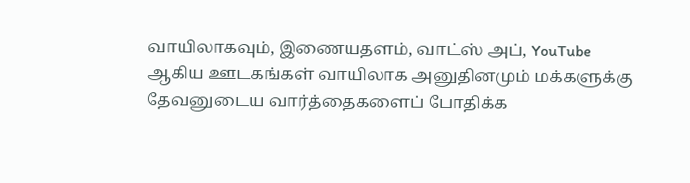வாயிலாகவும், இணையதளம், வாட்ஸ் அப், YouTube ஆகிய ஊடகங்கள் வாயிலாக அனுதினமும் மக்களுக்கு தேவனுடைய வார்த்தைகளைப் போதிக்க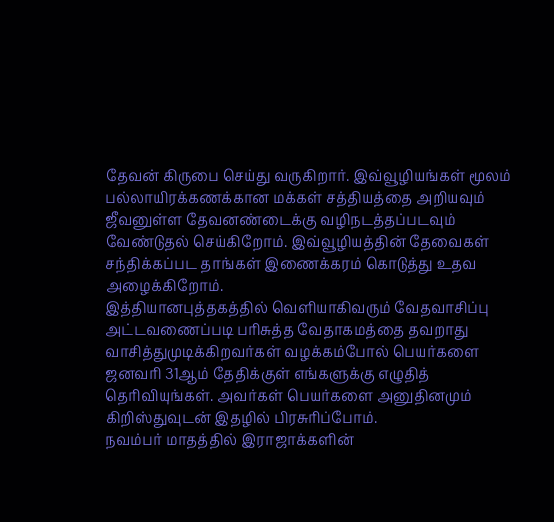தேவன் கிருபை செய்து வருகிறார். இவ்வூழியங்கள் மூலம் பல்லாயிரக்கணக்கான மக்கள் சத்தியத்தை அறியவும் ஜீவனுள்ள தேவனண்டைக்கு வழிநடத்தப்படவும் வேண்டுதல் செய்கிறோம். இவ்வூழியத்தின் தேவைகள் சந்திக்கப்பட தாங்கள் இணைக்கரம் கொடுத்து உதவ அழைக்கிறோம்.
இத்தியானபுத்தகத்தில் வெளியாகிவரும் வேதவாசிப்பு அட்டவணைப்படி பரிசுத்த வேதாகமத்தை தவறாது வாசித்துமுடிக்கிறவர்கள் வழக்கம்போல் பெயர்களை ஜனவரி 31ஆம் தேதிக்குள் எங்களுக்கு எழுதித் தெரிவியுங்கள். அவர்கள் பெயர்களை அனுதினமும் கிறிஸ்துவுடன் இதழில் பிரசுரிப்போம்.
நவம்பர் மாதத்தில் இராஜாக்களின்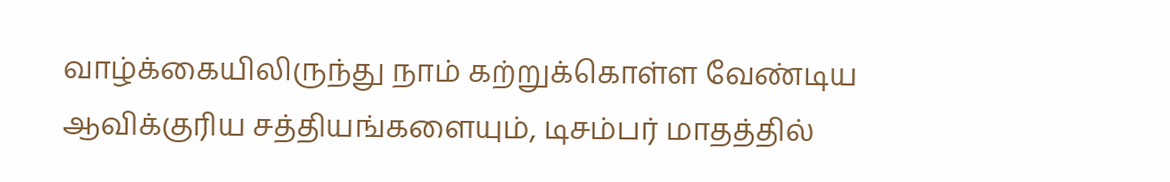வாழ்க்கையிலிருந்து நாம் கற்றுக்கொள்ள வேண்டிய ஆவிக்குரிய சத்தியங்களையும், டிசம்பர் மாதத்தில்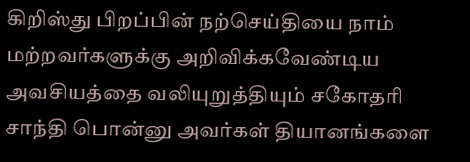கிறிஸ்து பிறப்பின் நற்செய்தியை நாம் மற்றவர்களுக்கு அறிவிக்கவேண்டிய அவசியத்தை வலியுறுத்தியும் சகோதரி சாந்தி பொன்னு அவர்கள் தியானங்களை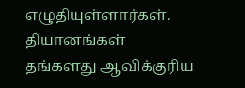எழுதியுள்ளார்கள். தியானங்கள் தங்களது ஆவிக்குரிய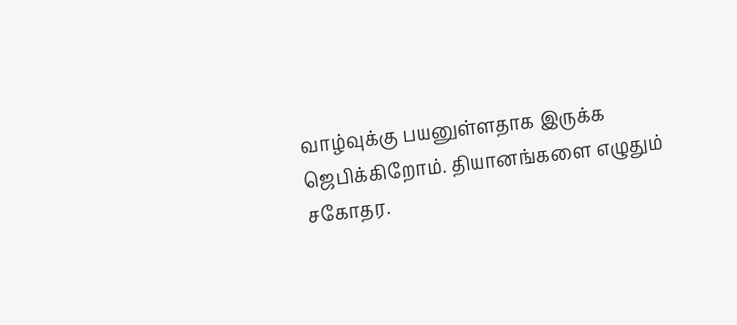வாழ்வுக்கு பயனுள்ளதாக இருக்க ஜெபிக்கிறோம். தியானங்களை எழுதும் சகோதர.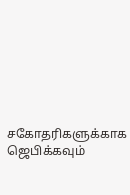சகோதரிகளுக்காக ஜெபிக்கவும்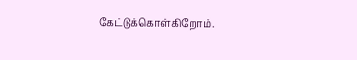கேட்டுக்கொள்கிறோம்.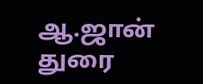ஆ.ஜான் துரை